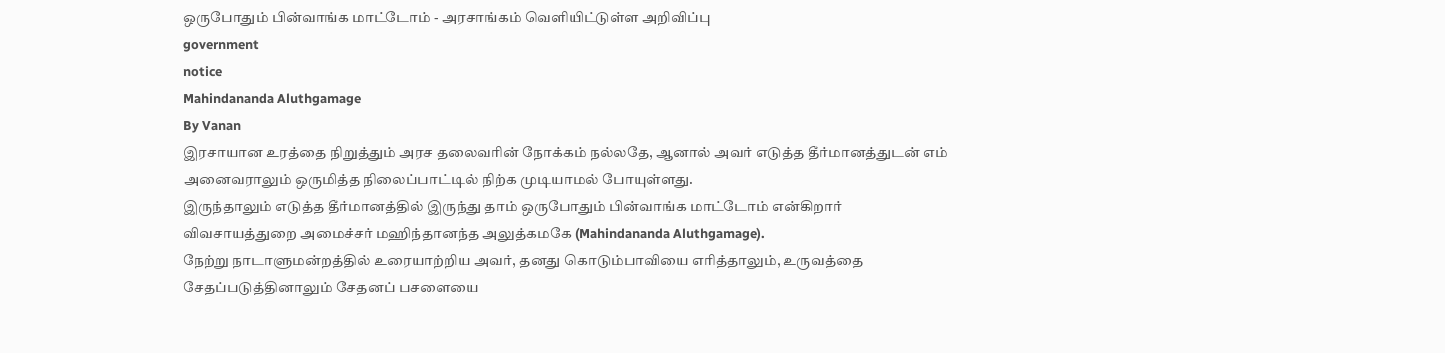ஒருபோதும் பின்வாங்க மாட்டோம் - அரசாங்கம் வெளியிட்டுள்ள அறிவிப்பு
government
notice
Mahindananda Aluthgamage
By Vanan
இரசாயான உரத்தை நிறுத்தும் அரச தலைவரின் நோக்கம் நல்லதே, ஆனால் அவர் எடுத்த தீர்மானத்துடன் எம் அனைவராலும் ஒருமித்த நிலைப்பாட்டில் நிற்க முடியாமல் போயுள்ளது.
இருந்தாலும் எடுத்த தீர்மானத்தில் இருந்து தாம் ஒருபோதும் பின்வாங்க மாட்டோம் என்கிறார் விவசாயத்துறை அமைச்சர் மஹிந்தானந்த அலுத்கமகே (Mahindananda Aluthgamage).
நேற்று நாடாளுமன்றத்தில் உரையாற்றிய அவர், தனது கொடும்பாவியை எரித்தாலும், உருவத்தை சேதப்படுத்தினாலும் சேதனப் பசளையை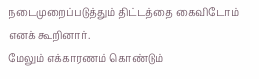நடைமுறைப்படுத்தும் திட்டத்தை கைவிடோம் எனக் கூறினார்.
மேலும் எக்காரணம் கொண்டும்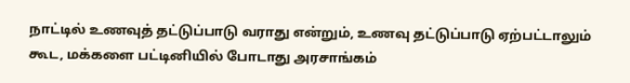நாட்டில் உணவுத் தட்டுப்பாடு வராது என்றும், உணவு தட்டுப்பாடு ஏற்பட்டாலும் கூட, மக்களை பட்டினியில் போடாது அரசாங்கம்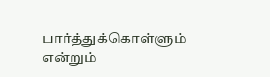பார்த்துக்கொள்ளும் என்றும்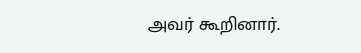அவர் கூறினார்.